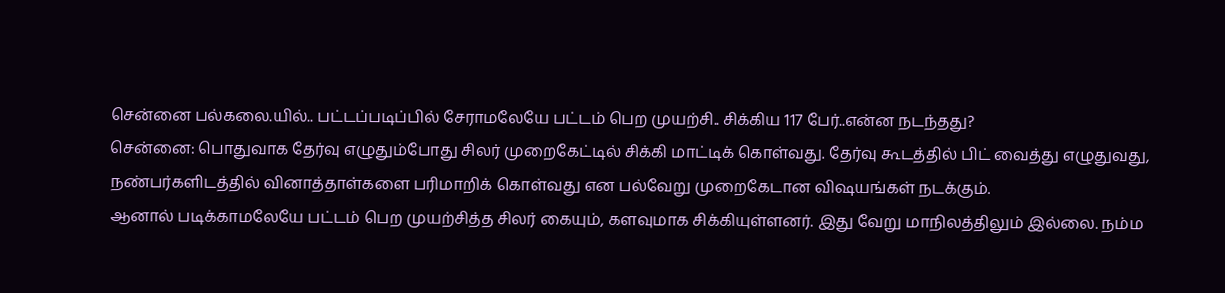சென்னை பல்கலை.யில்.. பட்டப்படிப்பில் சேராமலேயே பட்டம் பெற முயற்சி.. சிக்கிய 117 பேர்..என்ன நடந்தது?
சென்னை: பொதுவாக தேர்வு எழுதும்போது சிலர் முறைகேட்டில் சிக்கி மாட்டிக் கொள்வது. தேர்வு கூடத்தில் பிட் வைத்து எழுதுவது, நண்பர்களிடத்தில் வினாத்தாள்களை பரிமாறிக் கொள்வது என பல்வேறு முறைகேடான விஷயங்கள் நடக்கும்.
ஆனால் படிக்காமலேயே பட்டம் பெற முயற்சித்த சிலர் கையும், களவுமாக சிக்கியுள்ளனர். இது வேறு மாநிலத்திலும் இல்லை. நம்ம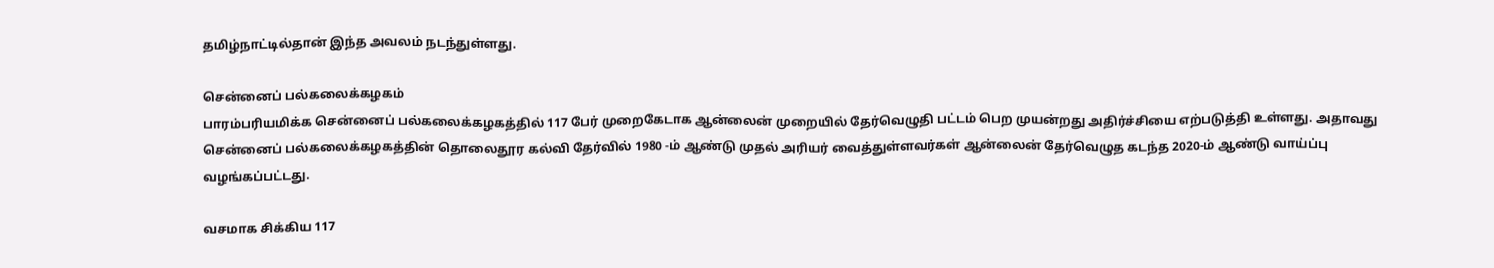தமிழ்நாட்டில்தான் இந்த அவலம் நடந்துள்ளது.

சென்னைப் பல்கலைக்கழகம்
பாரம்பரியமிக்க சென்னைப் பல்கலைக்கழகத்தில் 117 பேர் முறைகேடாக ஆன்லைன் முறையில் தேர்வெழுதி பட்டம் பெற முயன்றது அதிர்ச்சியை எற்படுத்தி உள்ளது. அதாவது சென்னைப் பல்கலைக்கழகத்தின் தொலைதூர கல்வி தேர்வில் 1980 -ம் ஆண்டு முதல் அரியர் வைத்துள்ளவர்கள் ஆன்லைன் தேர்வெழுத கடந்த 2020-ம் ஆண்டு வாய்ப்பு வழங்கப்பட்டது.

வசமாக சிக்கிய 117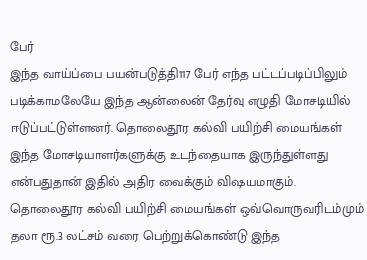பேர்
இந்த வாய்ப்பை பயன்படுத்தி117 பேர் எந்த பட்டப்படிப்பிலும் படிக்காமலேயே இந்த ஆன்லைன் தேர்வு எழுதி மோசடியில் ஈடுப்பட்டுள்ளனர். தொலைதூர கல்வி பயிற்சி மையங்கள் இந்த மோசடியாளர்களுக்கு உடந்தையாக இருந்துள்ளது என்பதுதான் இதில் அதிர வைக்கும் விஷயமாகும். தொலைதூர கல்வி பயிற்சி மையங்கள் ஒவ்வொருவரிடம்மும் தலா ரூ.3 லட்சம் வரை பெற்றுக்கொண்டு இந்த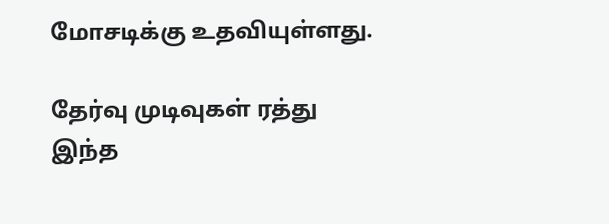மோசடிக்கு உதவியுள்ளது.

தேர்வு முடிவுகள் ரத்து
இந்த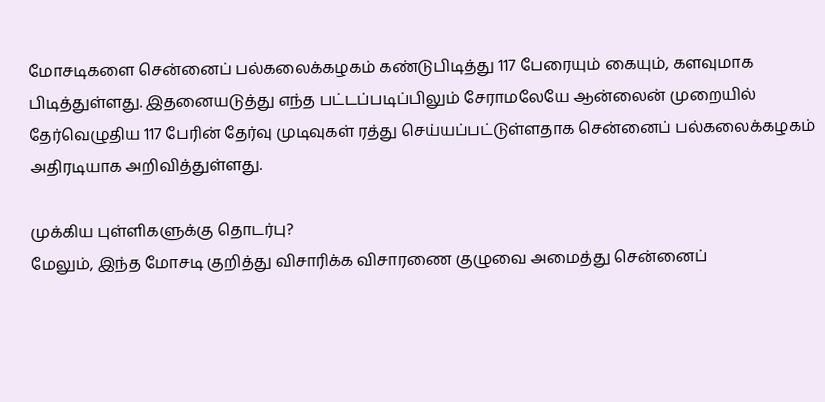மோசடிகளை சென்னைப் பல்கலைக்கழகம் கண்டுபிடித்து 117 பேரையும் கையும், களவுமாக பிடித்துள்ளது. இதனையடுத்து எந்த பட்டப்படிப்பிலும் சேராமலேயே ஆன்லைன் முறையில் தேர்வெழுதிய 117 பேரின் தேர்வு முடிவுகள் ரத்து செய்யப்பட்டுள்ளதாக சென்னைப் பல்கலைக்கழகம் அதிரடியாக அறிவித்துள்ளது.

முக்கிய புள்ளிகளுக்கு தொடர்பு?
மேலும், இந்த மோசடி குறித்து விசாரிக்க விசாரணை குழுவை அமைத்து சென்னைப்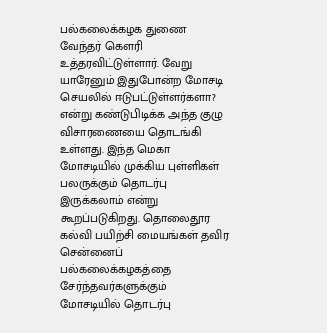பல்கலைக்கழக துணை வேந்தர் கெளரி உத்தரவிட்டுள்ளார். வேறு யாரேனும் இதுபோன்ற மோசடி செயலில் ஈடுபட்டுள்ளர்களா? என்று கண்டுபிடிக்க அந்த குழு விசாரணையை தொடங்கி உள்ளது. இந்த மெகா மோசடியில் முக்கிய புள்ளிகள் பலருக்கும் தொடர்பு இருக்கலாம் என்று கூறப்படுகிறது. தொலைதூர கல்வி பயிற்சி மையங்கள் தவிர சென்னைப் பல்கலைக்கழகத்தை சேர்ந்தவர்களுக்கும் மோசடியில் தொடர்பு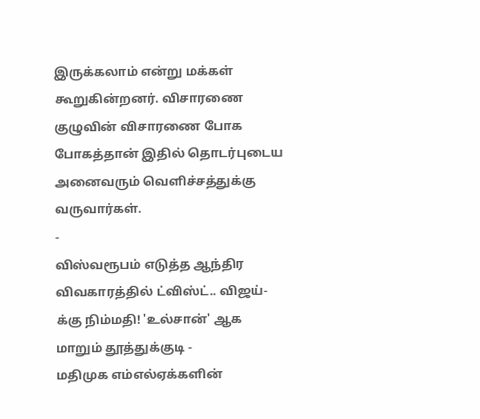இருக்கலாம் என்று மக்கள் கூறுகின்றனர். விசாரணை குழுவின் விசாரணை போக போகத்தான் இதில் தொடர்புடைய அனைவரும் வெளிச்சத்துக்கு வருவார்கள்.
-
விஸ்வரூபம் எடுத்த ஆந்திர விவகாரத்தில் ட்விஸ்ட்.. விஜய்-க்கு நிம்மதி! 'உல்சான்' ஆக மாறும் தூத்துக்குடி -
மதிமுக எம்எல்ஏக்களின்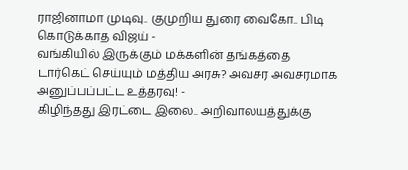ராஜினாமா முடிவு.. குமுறிய துரை வைகோ.. பிடி கொடுக்காத விஜய் -
வங்கியில் இருக்கும் மக்களின் தங்கத்தை டார்கெட் செய்யும் மத்திய அரசு? அவசர அவசரமாக அனுப்பப்பட்ட உத்தரவு! -
கிழிந்தது இரட்டை இலை.. அறிவாலயத்துக்கு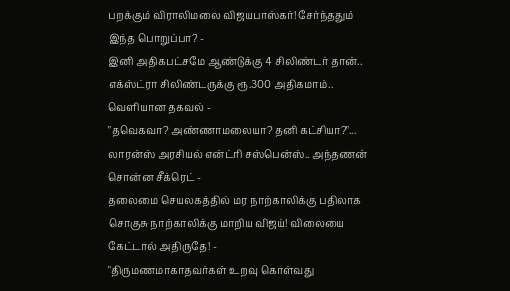பறக்கும் விராலிமலை விஜயபாஸ்கர்! சேர்ந்ததும் இந்த பொறுப்பா? -
இனி அதிகபட்சமே ஆண்டுக்கு 4 சிலிண்டர் தான்.. எக்ஸ்ட்ரா சிலிண்டருக்கு ரூ.300 அதிகமாம்.. வெளியான தகவல் -
"தவெகவா? அண்ணாமலையா? தனி கட்சியா?"... லாரன்ஸ் அரசியல் என்ட்ரி சஸ்பென்ஸ்.. அந்தணன் சொன்ன சீக்ரெட் -
தலைமை செயலகத்தில் மர நாற்காலிக்கு பதிலாக சொகுசு நாற்காலிக்கு மாறிய விஜய்! விலையை கேட்டால் அதிருதே! -
"திருமணமாகாதவர்கள் உறவு கொள்வது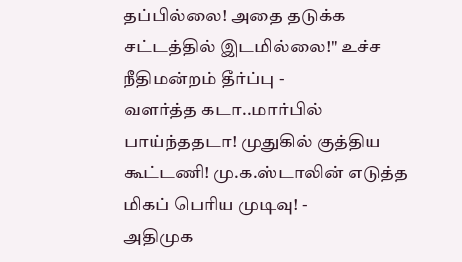தப்பில்லை! அதை தடுக்க சட்டத்தில் இடமில்லை!" உச்ச நீதிமன்றம் தீர்ப்பு -
வளர்த்த கடா..மார்பில் பாய்ந்ததடா! முதுகில் குத்திய கூட்டணி! மு.க.ஸ்டாலின் எடுத்த மிகப் பெரிய முடிவு! -
அதிமுக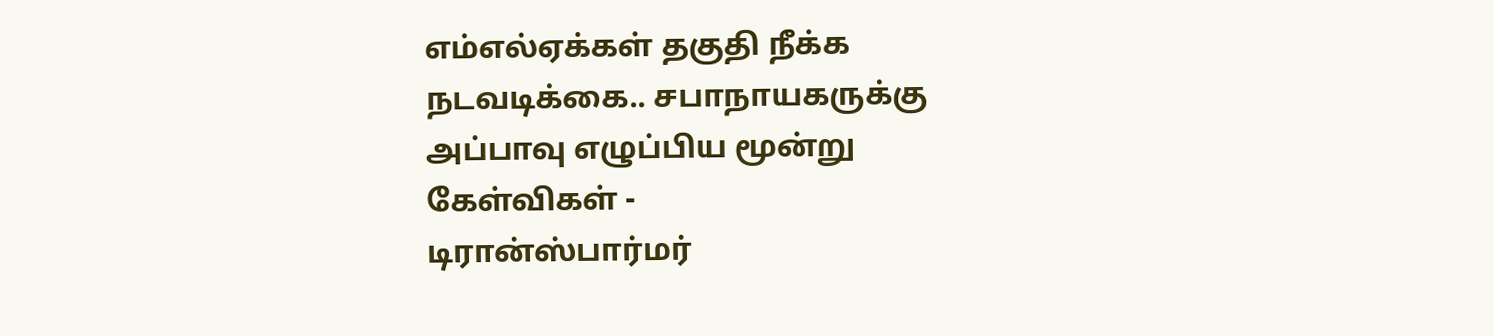எம்எல்ஏக்கள் தகுதி நீக்க நடவடிக்கை.. சபாநாயகருக்கு அப்பாவு எழுப்பிய மூன்று கேள்விகள் -
டிரான்ஸ்பார்மர்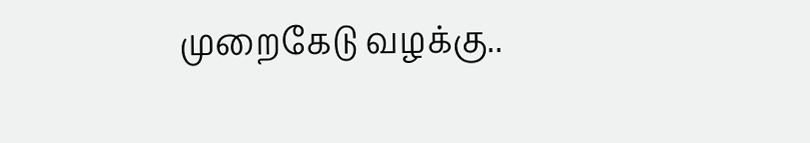முறைகேடு வழக்கு..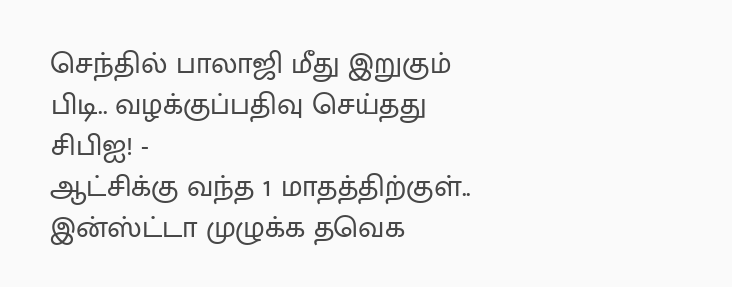செந்தில் பாலாஜி மீது இறுகும் பிடி.. வழக்குப்பதிவு செய்தது சிபிஐ! -
ஆட்சிக்கு வந்த 1 மாதத்திற்குள்.. இன்ஸ்ட்டா முழுக்க தவெக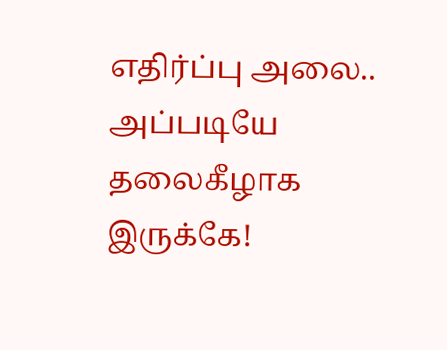எதிர்ப்பு அலை.. அப்படியே தலைகீழாக இருக்கே!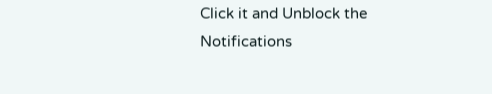Click it and Unblock the Notifications